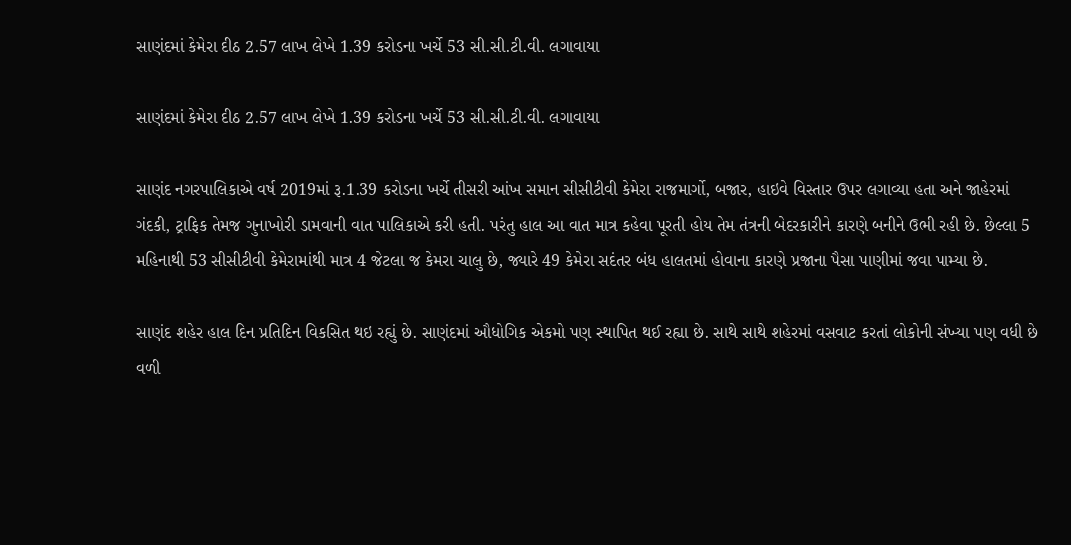સાણંદમાં કેમેરા દીઠ 2.57 લાખ લેખે 1.39 કરોડના ખર્ચે 53 સી.સી.ટી.વી. લગાવાયા

સાણંદમાં કેમેરા દીઠ 2.57 લાખ લેખે 1.39 કરોડના ખર્ચે 53 સી.સી.ટી.વી. લગાવાયા

સાણંદ નગરપાલિકાએ વર્ષ 2019માં રૂ.1.39 કરોડના ખર્ચે તીસરી આંખ સમાન સીસીટીવી કેમેરા રાજમાર્ગો, બજાર, હાઇવે વિસ્તાર ઉપર લગાવ્યા હતા અને જાહેરમાં ગંદકી, ટ્રાફિક તેમજ ગુનાખોરી ડામવાની વાત પાલિકાએ કરી હતી. પરંતુ હાલ આ વાત માત્ર કહેવા પૂરતી હોય તેમ તંત્રની બેદરકારીને કારણે બનીને ઉભી રહી છે. છેલ્લા 5 મહિનાથી 53 સીસીટીવી કેમેરામાંથી માત્ર 4 જેટલા જ કેમરા ચાલુ છે, જ્યારે 49 કેમેરા સદંતર બંધ હાલતમાં હોવાના કારણે પ્રજાના પૈસા પાણીમાં જવા પામ્યા છે.

સાણંદ શહેર હાલ દિન પ્રતિદિન વિકસિત થઇ રહ્યું છે. સાણંદમાં ઔધોગિક એકમો પણ સ્થાપિત થઈ રહ્યા છે. સાથે સાથે શહેરમાં વસવાટ કરતાં લોકોની સંખ્યા પણ વધી છે વળી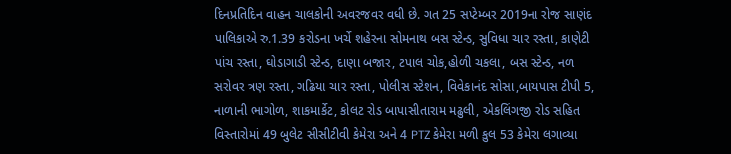દિનપ્રતિદિન વાહન ચાલકોની અવરજવર વધી છે. ગત 25 સપ્ટેમ્બર 2019ના રોજ સાણંદ પાલિકાએ રુ.1.39 કરોડના ખર્ચે શહેરના સોમનાથ બસ સ્ટેન્ડ, સુવિધા ચાર રસ્તા, કાણેટી પાંચ રસ્તા, ઘોડાગાડી સ્ટેન્ડ, દાણા બજાર, ટપાલ ચોક,હોળી ચકલા, બસ સ્ટેન્ડ, નળ સરોવર ત્રણ રસ્તા, ગઢિયા ચાર રસ્તા, પોલીસ સ્ટેશન, વિવેકાનંદ સોસા,બાયપાસ ટીપી 5, નાળાની ભાગોળ, શાકમાર્કેટ, કોલટ રોડ બાપાસીતારામ મઢુલી, એકલિંગજી રોડ સહિત વિસ્તારોમાં 49 બુલેટ સીસીટીવી કેમેરા અને 4 PTZ કેમેરા મળી કુલ 53 કેમેરા લગાવ્યા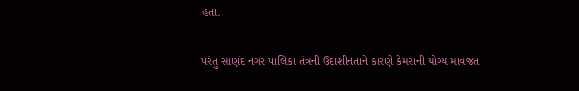હતા.

પરંતુ સાણંદ નગર પાલિકા તંત્રની ઉદાશીનતાને કારણે કેમરાની યોગ્ય માવજત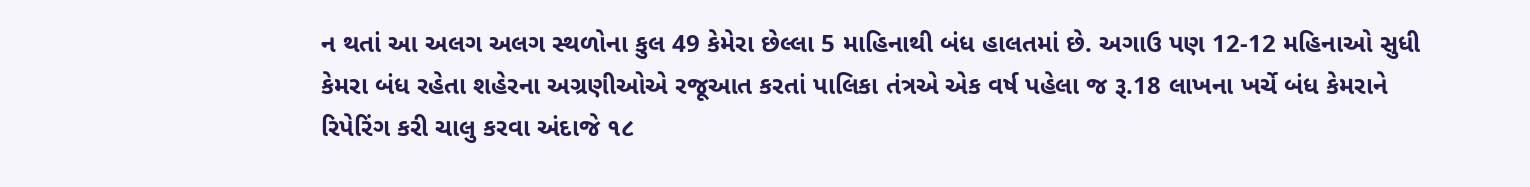ન થતાં આ અલગ અલગ સ્થળોના કુલ 49 કેમેરા છેલ્લા 5 માહિનાથી બંધ હાલતમાં છે. અગાઉ પણ 12-12 મહિનાઓ સુધી કેમરા બંધ રહેતા શહેરના અગ્રણીઓએ રજૂઆત કરતાં પાલિકા તંત્રએ એક વર્ષ પહેલા જ રૂ.18 લાખના ખર્ચે બંધ કેમરાને રિપેરિંગ કરી ચાલુ કરવા અંદાજે ૧૮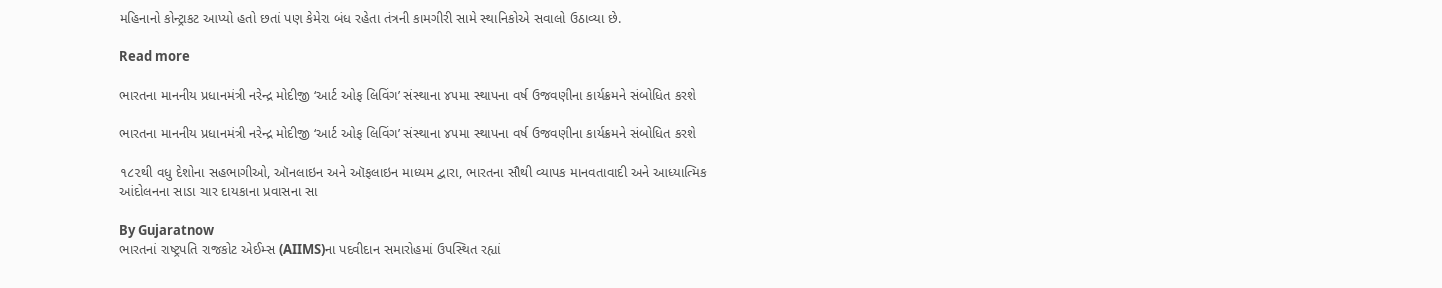મહિનાનો કોન્ટ્રાકટ આપ્યો હતો છતાં પણ કેમેરા બંધ રહેતા તંત્રની કામગીરી સામે સ્થાનિકોએ સવાલો ઉઠાવ્યા છે.

Read more

ભારતના માનનીય પ્રધાનમંત્રી નરેન્દ્ર મોદીજી ‘આર્ટ ઓફ લિવિંગ’ સંસ્થાના ૪૫મા સ્થાપના વર્ષ ઉજવણીના કાર્યક્રમને સંબોધિત કરશે

ભારતના માનનીય પ્રધાનમંત્રી નરેન્દ્ર મોદીજી ‘આર્ટ ઓફ લિવિંગ’ સંસ્થાના ૪૫મા સ્થાપના વર્ષ ઉજવણીના કાર્યક્રમને સંબોધિત કરશે

૧૮૨થી વધુ દેશોના સહભાગીઓ, ઑનલાઇન અને ઑફલાઇન માધ્યમ દ્વારા, ભારતના સૌથી વ્યાપક માનવતાવાદી અને આધ્યાત્મિક આંદોલનના સાડા ચાર દાયકાના પ્રવાસના સા

By Gujaratnow
ભારતનાં રાષ્ટ્રપતિ રાજકોટ એઈમ્સ (AIIMS)ના પદવીદાન સમારોહમાં ઉપસ્થિત રહ્યાં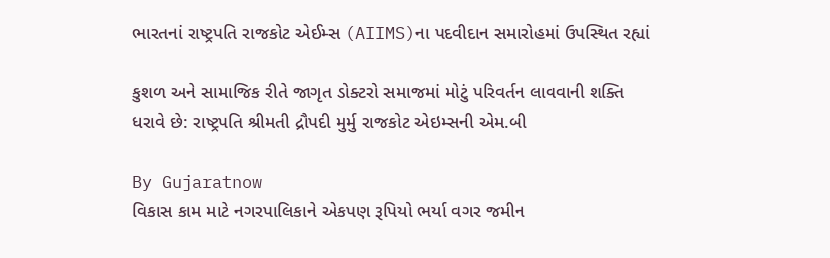ભારતનાં રાષ્ટ્રપતિ રાજકોટ એઈમ્સ (AIIMS)ના પદવીદાન સમારોહમાં ઉપસ્થિત રહ્યાં

કુશળ અને સામાજિક રીતે જાગૃત ડોક્ટરો સમાજમાં મોટું પરિવર્તન લાવવાની શક્તિ ધરાવે છે: રાષ્ટ્રપતિ શ્રીમતી દ્રૌપદી મુર્મુ રાજકોટ એઇમ્સની એમ.બી

By Gujaratnow
વિકાસ કામ માટે નગરપાલિકાને એકપણ રૂપિયો ભર્યા વગર જમીન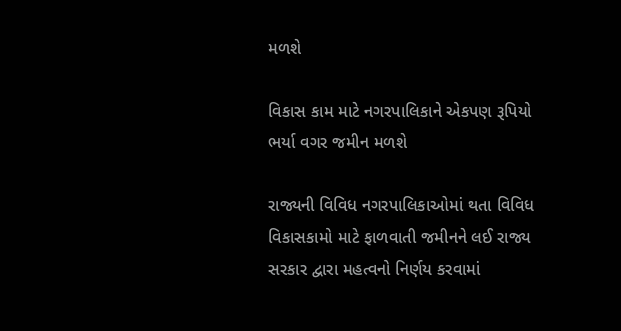મળશે

વિકાસ કામ માટે નગરપાલિકાને એકપણ રૂપિયો ભર્યા વગર જમીન મળશે

રાજ્યની વિવિધ નગરપાલિકાઓમાં થતા વિવિધ વિકાસકામો માટે ફાળવાતી જમીનને લઈ રાજ્ય સરકાર દ્વારા મહત્વનો નિર્ણય કરવામાં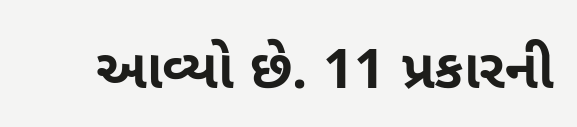આવ્યો છે. 11 પ્રકારની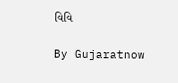વિવિ

By Gujaratnow